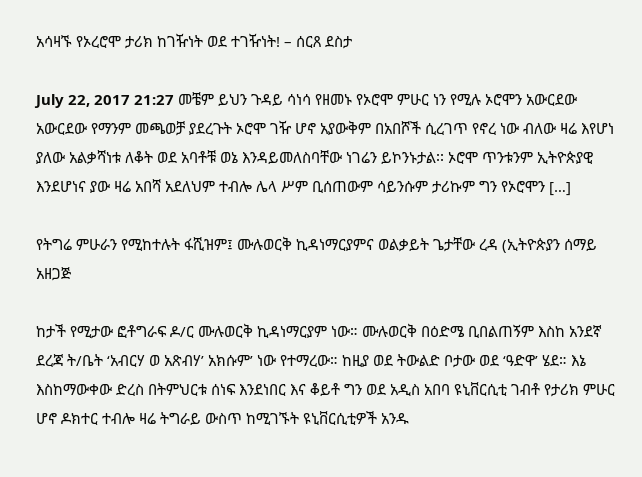አሳዛኙ የኦረሮሞ ታሪክ ከገዥነት ወደ ተገዥነት! – ሰርጸ ደስታ

July 22, 2017 21:27 መቼም ይህን ጉዳይ ሳነሳ የዘመኑ የኦሮሞ ምሁር ነን የሚሉ ኦሮሞን አውርደው አውርደው የማንም መጫወቻ ያደረጉት ኦሮሞ ገዥ ሆኖ አያውቅም በአበሾች ሲረገጥ የኖረ ነው ብለው ዛሬ እየሆነ ያለው አልቃሻነቱ ለቆት ወደ አባቶቹ ወኔ እንዳይመለስባቸው ነገሬን ይኮንኑታል፡፡ ኦሮሞ ጥንቱንም ኢትዮጵያዊ እንደሆነና ያው ዛሬ አበሻ አደለህም ተብሎ ሌላ ሥም ቢሰጠውም ሳይንሱም ታሪኩም ግን የኦሮሞን […]

የትግሬ ምሁራን የሚከተሉት ፋሺዝም፤ ሙሉወርቅ ኪዳነማርያምና ወልቃይት ጌታቸው ረዳ (ኢትዮጵያን ሰማይ አዘጋጅ

ከታች የሚታው ፎቶግራፍ ዶ/ር ሙሉወርቅ ኪዳነማርያም ነው። ሙሉወርቅ በዕድሜ ቢበልጠኝም እስከ አንደኛ ደረጃ ት/ቤት ‘አብርሃ ወ አጽብሃ’ አክሱም’ ነው የተማረው። ከዚያ ወደ ትውልድ ቦታው ወደ ‘ዓድዋ’ ሄደ። እኔ እስከማውቀው ድረስ በትምህርቱ ሰነፍ እንደነበር እና ቆይቶ ግን ወደ አዲስ አበባ ዩኒቨርሲቲ ገብቶ የታሪክ ምሁር ሆኖ ዶክተር ተብሎ ዛሬ ትግራይ ውስጥ ከሚገኙት ዩኒቨርሲቲዎች አንዱ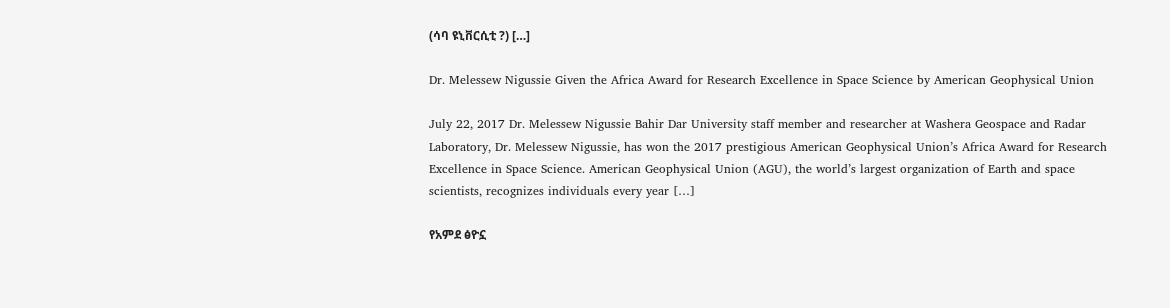(ሳባ ዩኒቨርሲቲ ?) […]

Dr. Melessew Nigussie Given the Africa Award for Research Excellence in Space Science by American Geophysical Union

July 22, 2017 Dr. Melessew Nigussie Bahir Dar University staff member and researcher at Washera Geospace and Radar Laboratory, Dr. Melessew Nigussie, has won the 2017 prestigious American Geophysical Union’s Africa Award for Research Excellence in Space Science. American Geophysical Union (AGU), the world’s largest organization of Earth and space scientists, recognizes individuals every year […]

የአምደ ፅዮኗ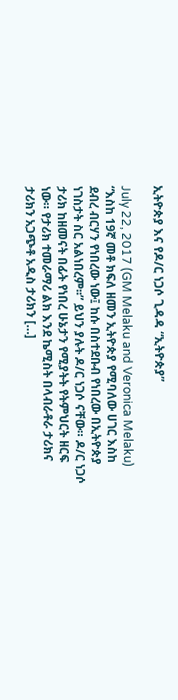ኢትዮጵያ እና የዶ/ር ነጋሶ ጊዳዳ “ኢትዮጵያ”

July 22, 2017 (GM Melaku and Veronica Melaku) “እስከ 19ኛ መቶ ክፍለ ዘመን ኢትዮጵያ የሚባለው ሀገር እስከ ደብረ ብርሃን የነበረው ነው፤ ከሱ በስተደቡብ የነበረው በኢትዮጵያ ነገስታት ስር አልነበረም፡፡” ይህን ያሉት ዶ/ር ነጋሶ ናቸው። ዶ/ር ነጋሶ ታሪክ ከዘመናት በፊት የነበረ ሁኔታን የሚያትት የትምህርት ዘርፍ ነው። የታሪክ ተመራማሪ ልክ እንደ ኬሚስት በላብራቶራ ታሪክና ታሪክን አጋጭቶ አዲስ ታሪክን […]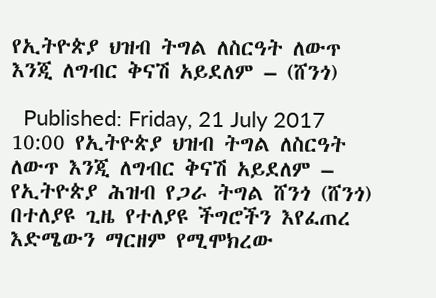የኢትዮጵያ ህዝብ ትግል ለስርዓት ለውጥ እንጂ ለግብር ቅናሽ አይደለም – (ሸንጎ)

  Published: Friday, 21 July 2017 10:00 የኢትዮጵያ ህዝብ ትግል ለስርዓት ለውጥ እንጂ ለግብር ቅናሽ አይደለም – የኢትዮጵያ ሕዝብ የጋራ ትግል ሸንጎ (ሸንጎ)   በተለያዩ ጊዜ የተለያዩ ችግሮችን እየፈጠረ እድሜውን ማርዘም የሚሞክረው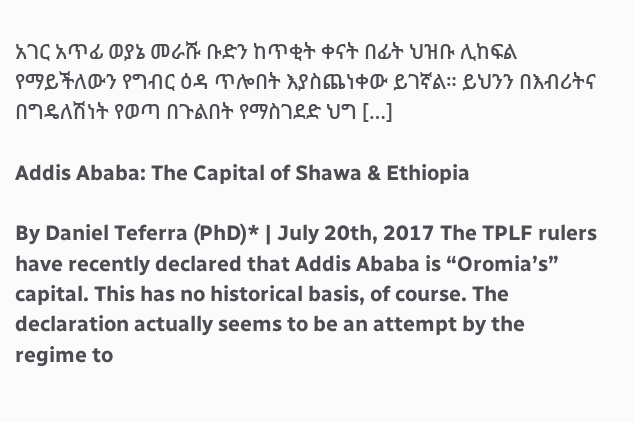አገር አጥፊ ወያኔ መራሹ ቡድን ከጥቂት ቀናት በፊት ህዝቡ ሊከፍል የማይችለውን የግብር ዕዳ ጥሎበት እያስጨነቀው ይገኛል። ይህንን በእብሪትና በግዴለሽነት የወጣ በጉልበት የማስገደድ ህግ […]

Addis Ababa: The Capital of Shawa & Ethiopia

By Daniel Teferra (PhD)* | July 20th, 2017 The TPLF rulers have recently declared that Addis Ababa is “Oromia’s” capital. This has no historical basis, of course. The declaration actually seems to be an attempt by the regime to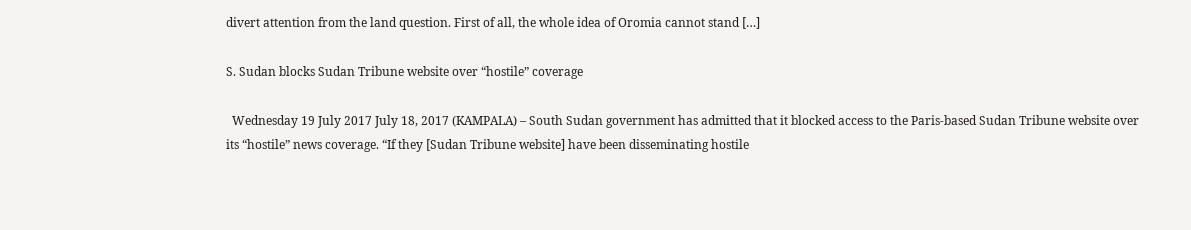divert attention from the land question. First of all, the whole idea of Oromia cannot stand […]

S. Sudan blocks Sudan Tribune website over “hostile” coverage

  Wednesday 19 July 2017 July 18, 2017 (KAMPALA) – South Sudan government has admitted that it blocked access to the Paris-based Sudan Tribune website over its “hostile” news coverage. “If they [Sudan Tribune website] have been disseminating hostile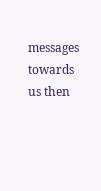messages towards us then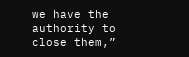we have the authority to close them,”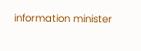information minister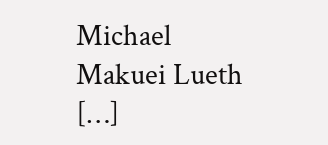Michael Makuei Lueth […]